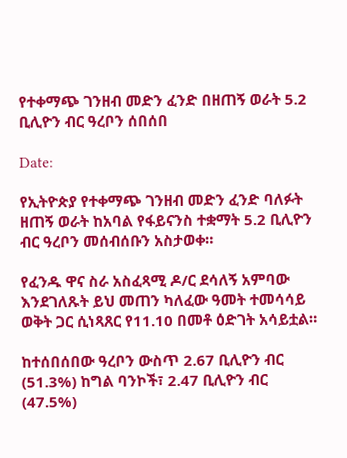የተቀማጭ ገንዘብ መድን ፈንድ በዘጠኝ ወራት 5.2 ቢሊዮን ብር ዓረቦን ሰበሰበ

Date:

የኢትዮጵያ የተቀማጭ ገንዘብ መድን ፈንድ ባለፉት ዘጠኝ ወራት ከአባል የፋይናንስ ተቋማት 5.2 ቢሊዮን ብር ዓረቦን መሰብሰቡን አስታወቀ።

የፈንዱ ዋና ስራ አስፈጻሚ ዶ/ር ደሳለኝ አምባው እንደገለጹት ይህ መጠን ካለፈው ዓመት ተመሳሳይ ወቅት ጋር ሲነጻጸር የ11.10 በመቶ ዕድገት አሳይቷል።

ከተሰበሰበው ዓረቦን ውስጥ 2.67 ቢሊዮን ብር (51.3%) ከግል ባንኮች፣ 2.47 ቢሊዮን ብር (47.5%)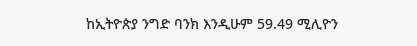ከኢትዮጵያ ንግድ ባንክ እንዲሁም 59.49 ሚሊዮን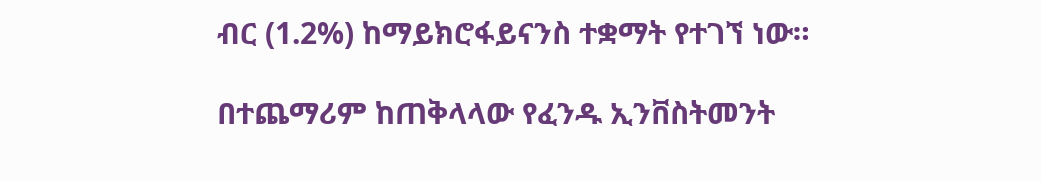ብር (1.2%) ከማይክሮፋይናንስ ተቋማት የተገኘ ነው።

በተጨማሪም ከጠቅላላው የፈንዱ ኢንቨስትመንት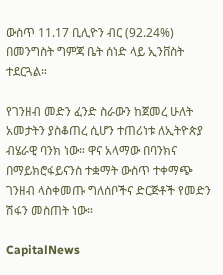ውስጥ 11.17 ቢሊዮን ብር (92.24%) በመንግስት ግምጃ ቤት ሰነድ ላይ ኢንቨስት ተደርጓል።

የገንዘብ መድን ፈንድ ስራውን ከጀመረ ሁለት አመታትን ያስቆጠረ ሲሆን ተጠሪነቱ ለኢትዮጵያ ብሄራዊ ባንክ ነው። ዋና አላማው በባንክና በማይክሮፋይናንስ ተቋማት ውስጥ ተቀማጭ ገንዘብ ላስቀመጡ ግለሰቦችና ድርጅቶች የመድን ሽፋን መስጠት ነው።

CapitalNews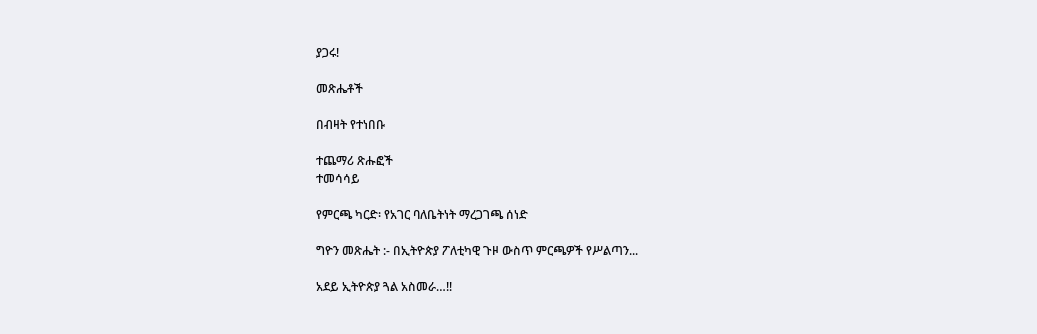ያጋሩ!

መጽሔቶች

በብዛት የተነበቡ

ተጨማሪ ጽሑፎች
ተመሳሳይ

የምርጫ ካርድ፡ የአገር ባለቤትነት ማረጋገጫ ሰነድ

ግዮን መጽሔት :- በኢትዮጵያ ፖለቲካዊ ጉዞ ውስጥ ምርጫዎች የሥልጣን...

አደይ ኢትዮጵያ ጓል አስመራ…!!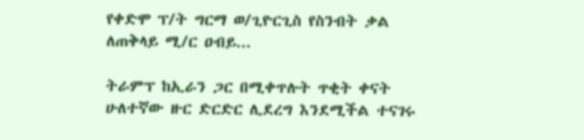የቀድሞ ፕ/ት ግርማ ወ/ጊዮርጊስ የስንብት ቃል ለጠቅላይ ሚ/ር ዐብይ...

ትራምፕ ከኢራን ጋር በሚቀጥሉት ጥቂት ቀናት ሁለተኛው ዙር ድርድር ሊደረግ እንደሚችል ተናገሩ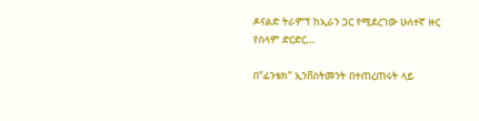ዶናልድ ትራምፕ ከኢራን ጋር የሚደረገው ሁለተኛ ዙር የሰላም ድርድር...

በ”ፊንቴክ” ኢንቨስትመንት በተጠረጠሩት ላይ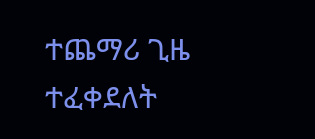ተጨማሪ ጊዜ ተፈቀደለት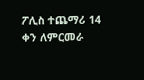ፖሊስ ተጨማሪ 14 ቀን ለምርመራ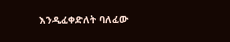እንዲፈቀድለት ባለፈው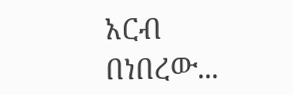አርብ በነበረው...